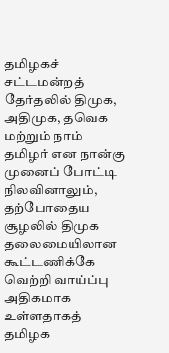தமிழகச் சட்டமன்றத் தேர்தலில் திமுக, அதிமுக, தவெக மற்றும் நாம் தமிழர் என நான்கு முனைப் போட்டி நிலவினாலும், தற்போதைய சூழலில் திமுக தலைமையிலான கூட்டணிக்கே வெற்றி வாய்ப்பு அதிகமாக உள்ளதாகத் தமிழக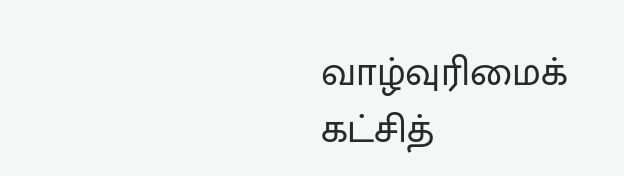வாழ்வுரிமைக் கட்சித்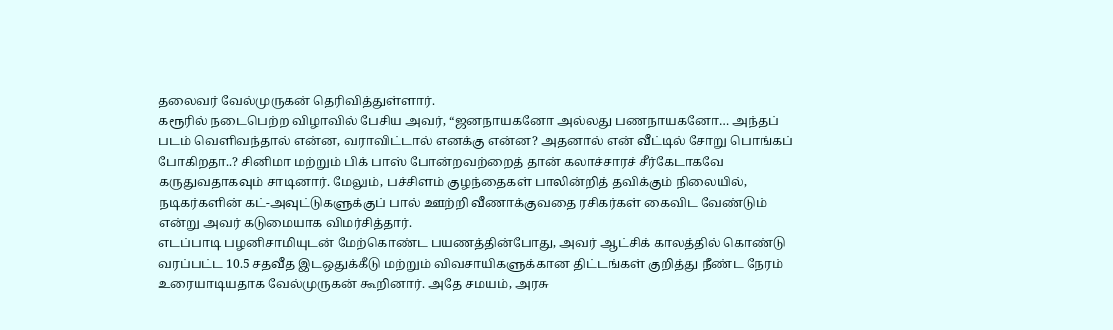தலைவர் வேல்முருகன் தெரிவித்துள்ளார்.
கரூரில் நடைபெற்ற விழாவில் பேசிய அவர், “ஜனநாயகனோ அல்லது பணநாயகனோ… அந்தப் படம் வெளிவந்தால் என்ன, வராவிட்டால் எனக்கு என்ன? அதனால் என் வீட்டில் சோறு பொங்கப் போகிறதா..? சினிமா மற்றும் பிக் பாஸ் போன்றவற்றைத் தான் கலாச்சாரச் சீர்கேடாகவே கருதுவதாகவும் சாடினார். மேலும், பச்சிளம் குழந்தைகள் பாலின்றித் தவிக்கும் நிலையில், நடிகர்களின் கட்-அவுட்டுகளுக்குப் பால் ஊற்றி வீணாக்குவதை ரசிகர்கள் கைவிட வேண்டும் என்று அவர் கடுமையாக விமர்சித்தார்.
எடப்பாடி பழனிசாமியுடன் மேற்கொண்ட பயணத்தின்போது, அவர் ஆட்சிக் காலத்தில் கொண்டு வரப்பட்ட 10.5 சதவீத இடஒதுக்கீடு மற்றும் விவசாயிகளுக்கான திட்டங்கள் குறித்து நீண்ட நேரம் உரையாடியதாக வேல்முருகன் கூறினார். அதே சமயம், அரசு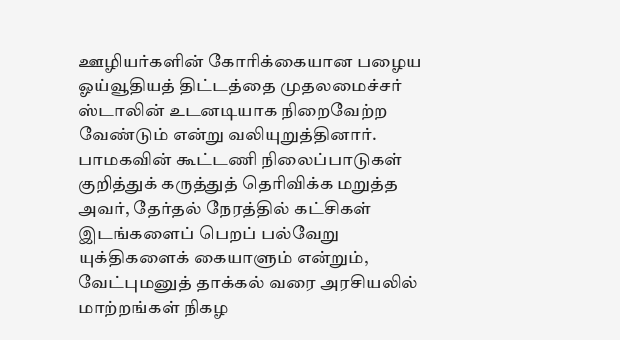ஊழியர்களின் கோரிக்கையான பழைய ஓய்வூதியத் திட்டத்தை முதலமைச்சர் ஸ்டாலின் உடனடியாக நிறைவேற்ற வேண்டும் என்று வலியுறுத்தினார்.
பாமகவின் கூட்டணி நிலைப்பாடுகள் குறித்துக் கருத்துத் தெரிவிக்க மறுத்த அவர், தேர்தல் நேரத்தில் கட்சிகள் இடங்களைப் பெறப் பல்வேறு யுக்திகளைக் கையாளும் என்றும், வேட்புமனுத் தாக்கல் வரை அரசியலில் மாற்றங்கள் நிகழ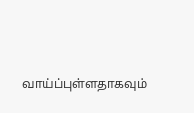வாய்ப்புள்ளதாகவும்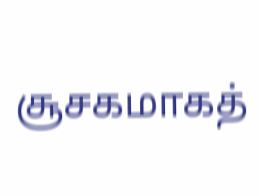சூசகமாகத்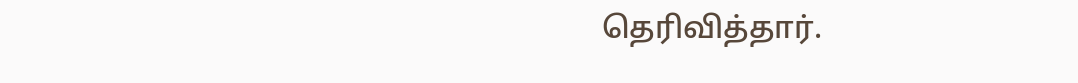தெரிவித்தார்.